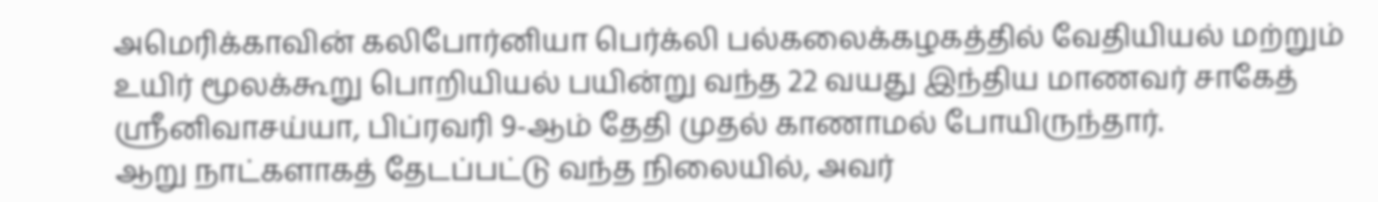அமெரிக்காவின் கலிபோர்னியா பெர்க்லி பல்கலைக்கழகத்தில் வேதியியல் மற்றும் உயிர் மூலக்கூறு பொறியியல் பயின்று வந்த 22 வயது இந்திய மாணவர் சாகேத் ஸ்ரீனிவாசய்யா, பிப்ரவரி 9-ஆம் தேதி முதல் காணாமல் போயிருந்தார்.
ஆறு நாட்களாகத் தேடப்பட்டு வந்த நிலையில், அவர்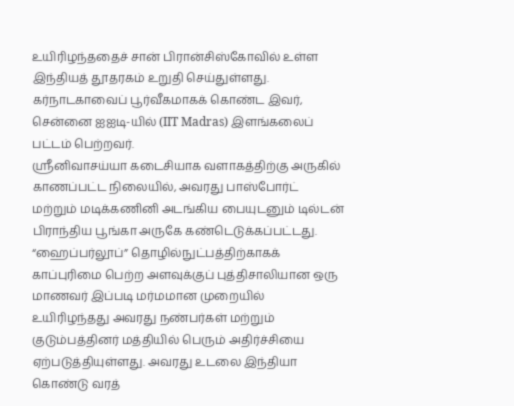உயிரிழந்ததைச் சான் பிரான்சிஸ்கோவில் உள்ள இந்தியத் தூதரகம் உறுதி செய்துள்ளது. கர்நாடகாவைப் பூர்வீகமாகக் கொண்ட இவர், சென்னை ஐஐடி-யில் (IIT Madras) இளங்கலைப் பட்டம் பெற்றவர்.
ஸ்ரீனிவாசய்யா கடைசியாக வளாகத்திற்கு அருகில் காணப்பட்ட நிலையில், அவரது பாஸ்போர்ட் மற்றும் மடிக்கணினி அடங்கிய பையுடனும் டில்டன் பிராந்திய பூங்கா அருகே கண்டெடுக்கப்பட்டது. “ஹைப்பர்லூப்” தொழில்நுட்பத்திற்காகக் காப்புரிமை பெற்ற அளவுக்குப் புத்திசாலியான ஒரு மாணவர் இப்படி மர்மமான முறையில் உயிரிழந்தது அவரது நண்பர்கள் மற்றும் குடும்பத்தினர் மத்தியில் பெரும் அதிர்ச்சியை ஏற்படுத்தியுள்ளது. அவரது உடலை இந்தியா கொண்டு வரத்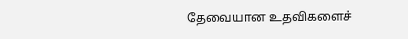தேவையான உதவிகளைச்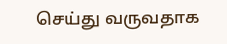செய்து வருவதாக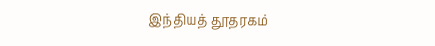இந்தியத் தூதரகம்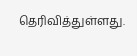தெரிவித்துள்ளது.